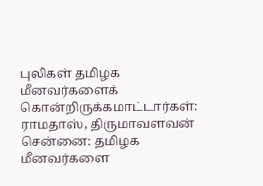புலிகள் தமிழக மீனவர்களைக் கொன்றிருக்கமாட்டார்கள்: ராமதாஸ், திருமாவளவன்
சென்னை: தமிழக மீனவர்களை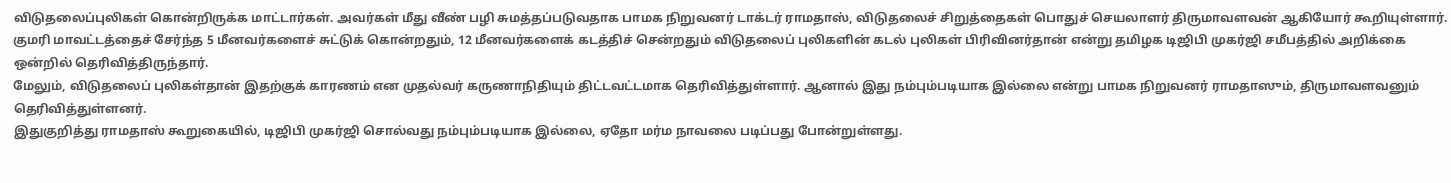விடுதலைப்புலிகள் கொன்றிருக்க மாட்டார்கள். அவர்கள் மீது வீண் பழி சுமத்தப்படுவதாக பாமக நிறுவனர் டாக்டர் ராமதாஸ், விடுதலைச் சிறுத்தைகள் பொதுச் செயலாளர் திருமாவளவன் ஆகியோர் கூறியுள்ளார்.
குமரி மாவட்டத்தைச் சேர்ந்த 5 மீனவர்களைச் சுட்டுக் கொன்றதும், 12 மீனவர்களைக் கடத்திச் சென்றதும் விடுதலைப் புலிகளின் கடல் புலிகள் பிரிவினர்தான் என்று தமிழக டிஜிபி முகர்ஜி சமீபத்தில் அறிக்கை ஒன்றில் தெரிவித்திருந்தார்.
மேலும், விடுதலைப் புலிகள்தான் இதற்குக் காரணம் என முதல்வர் கருணாநிதியும் திட்டவட்டமாக தெரிவித்துள்ளார். ஆனால் இது நம்பும்படியாக இல்லை என்று பாமக நிறுவனர் ராமதாஸும், திருமாவளவனும் தெரிவித்துள்ளனர்.
இதுகுறித்து ராமதாஸ் கூறுகையில், டிஜிபி முகர்ஜி சொல்வது நம்பும்படியாக இல்லை, ஏதோ மர்ம நாவலை படிப்பது போன்றுள்ளது.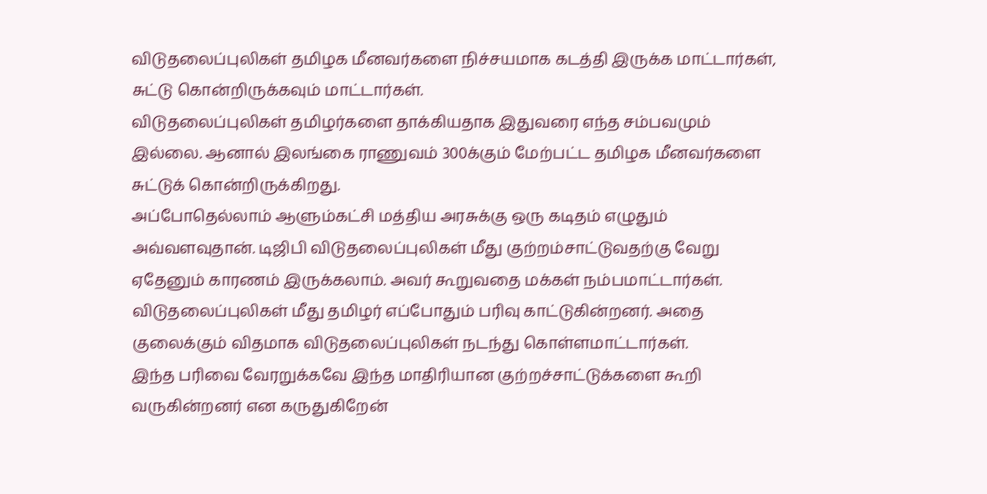விடுதலைப்புலிகள் தமிழக மீனவர்களை நிச்சயமாக கடத்தி இருக்க மாட்டார்கள், சுட்டு கொன்றிருக்கவும் மாட்டார்கள்.
விடுதலைப்புலிகள் தமிழர்களை தாக்கியதாக இதுவரை எந்த சம்பவமும் இல்லை. ஆனால் இலங்கை ராணுவம் 300க்கும் மேற்பட்ட தமிழக மீனவர்களை சுட்டுக் கொன்றிருக்கிறது.
அப்போதெல்லாம் ஆளும்கட்சி மத்திய அரசுக்கு ஒரு கடிதம் எழுதும் அவ்வளவுதான். டிஜிபி விடுதலைப்புலிகள் மீது குற்றம்சாட்டுவதற்கு வேறு ஏதேனும் காரணம் இருக்கலாம். அவர் கூறுவதை மக்கள் நம்பமாட்டார்கள்.
விடுதலைப்புலிகள் மீது தமிழர் எப்போதும் பரிவு காட்டுகின்றனர். அதை குலைக்கும் விதமாக விடுதலைப்புலிகள் நடந்து கொள்ளமாட்டார்கள்.
இந்த பரிவை வேரறுக்கவே இந்த மாதிரியான குற்றச்சாட்டுக்களை கூறி வருகின்றனர் என கருதுகிறேன்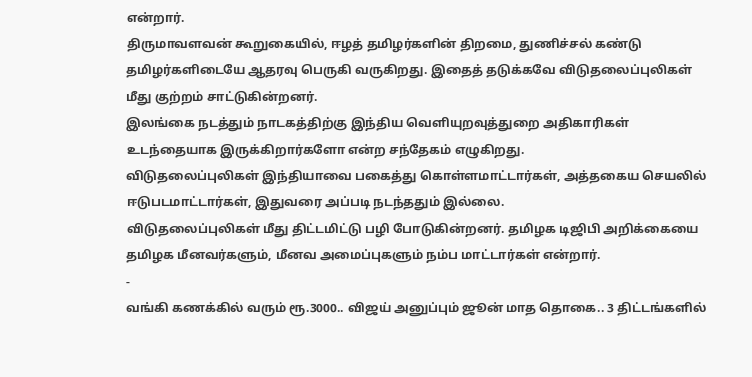என்றார்.
திருமாவளவன் கூறுகையில், ஈழத் தமிழர்களின் திறமை, துணிச்சல் கண்டு தமிழர்களிடையே ஆதரவு பெருகி வருகிறது. இதைத் தடுக்கவே விடுதலைப்புலிகள் மீது குற்றம் சாட்டுகின்றனர்.
இலங்கை நடத்தும் நாடகத்திற்கு இந்திய வெளியுறவுத்துறை அதிகாரிகள் உடந்தையாக இருக்கிறார்களோ என்ற சந்தேகம் எழுகிறது.
விடுதலைப்புலிகள் இந்தியாவை பகைத்து கொள்ளமாட்டார்கள், அத்தகைய செயலில் ஈடுபடமாட்டார்கள், இதுவரை அப்படி நடந்ததும் இல்லை.
விடுதலைப்புலிகள் மீது திட்டமிட்டு பழி போடுகின்றனர். தமிழக டிஜிபி அறிக்கையை தமிழக மீனவர்களும், மீனவ அமைப்புகளும் நம்ப மாட்டார்கள் என்றார்.
-
வங்கி கணக்கில் வரும் ரூ.3000.. விஜய் அனுப்பும் ஜூன் மாத தொகை.. 3 திட்டங்களில்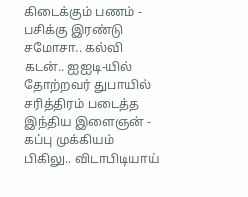கிடைக்கும் பணம் -
பசிக்கு இரண்டு சமோசா.. கல்வி கடன்.. ஐஐடி-யில் தோற்றவர் துபாயில் சரித்திரம் படைத்த இந்திய இளைஞன் -
கப்பு முக்கியம் பிகிலு.. விடாபிடியாய்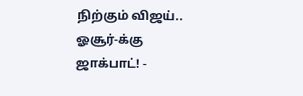நிற்கும் விஜய்.. ஓசூர்-க்கு ஜாக்பாட்! -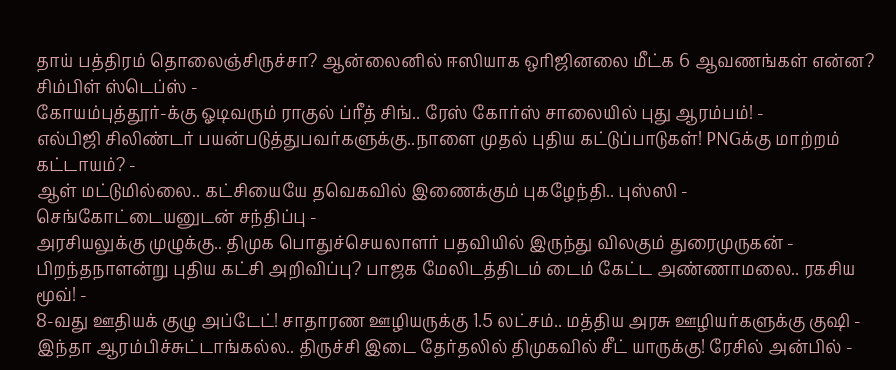தாய் பத்திரம் தொலைஞ்சிருச்சா? ஆன்லைனில் ஈஸியாக ஒரிஜினலை மீட்க 6 ஆவணங்கள் என்ன? சிம்பிள் ஸ்டெப்ஸ் -
கோயம்புத்தூர்-க்கு ஓடிவரும் ராகுல் ப்ரீத் சிங்.. ரேஸ் கோர்ஸ் சாலையில் புது ஆரம்பம்! -
எல்பிஜி சிலிண்டர் பயன்படுத்துபவர்களுக்கு..நாளை முதல் புதிய கட்டுப்பாடுகள்! PNGக்கு மாற்றம் கட்டாயம்? -
ஆள் மட்டுமில்லை.. கட்சியையே தவெகவில் இணைக்கும் புகழேந்தி.. புஸ்ஸி - செங்கோட்டையனுடன் சந்திப்பு -
அரசியலுக்கு முழுக்கு.. திமுக பொதுச்செயலாளர் பதவியில் இருந்து விலகும் துரைமுருகன் -
பிறந்தநாளன்று புதிய கட்சி அறிவிப்பு? பாஜக மேலிடத்திடம் டைம் கேட்ட அண்ணாமலை.. ரகசிய மூவ்! -
8-வது ஊதியக் குழு அப்டேட்! சாதாரண ஊழியருக்கு 1.5 லட்சம்.. மத்திய அரசு ஊழியர்களுக்கு குஷி -
இந்தா ஆரம்பிச்சுட்டாங்கல்ல.. திருச்சி இடை தேர்தலில் திமுகவில் சீட் யாருக்கு! ரேசில் அன்பில் -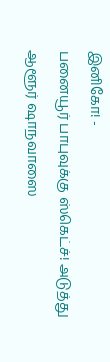இனிகோ! -
பனையூர் பாபுவுக்கு ஸ்கெட்ச்! அடுத்து ஆளூர் ஷாநவாஸை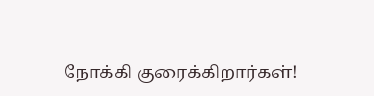நோக்கி குரைக்கிறார்கள்!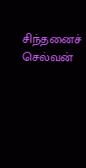சிந்தனைச் செல்வன்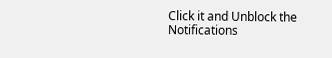Click it and Unblock the Notifications